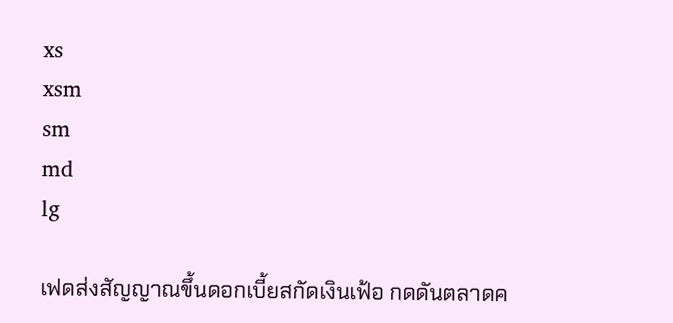xs
xsm
sm
md
lg

เฟดส่งสัญญาณขึ้นดอกเบี้ยสกัดเงินเฟ้อ กดดันตลาดค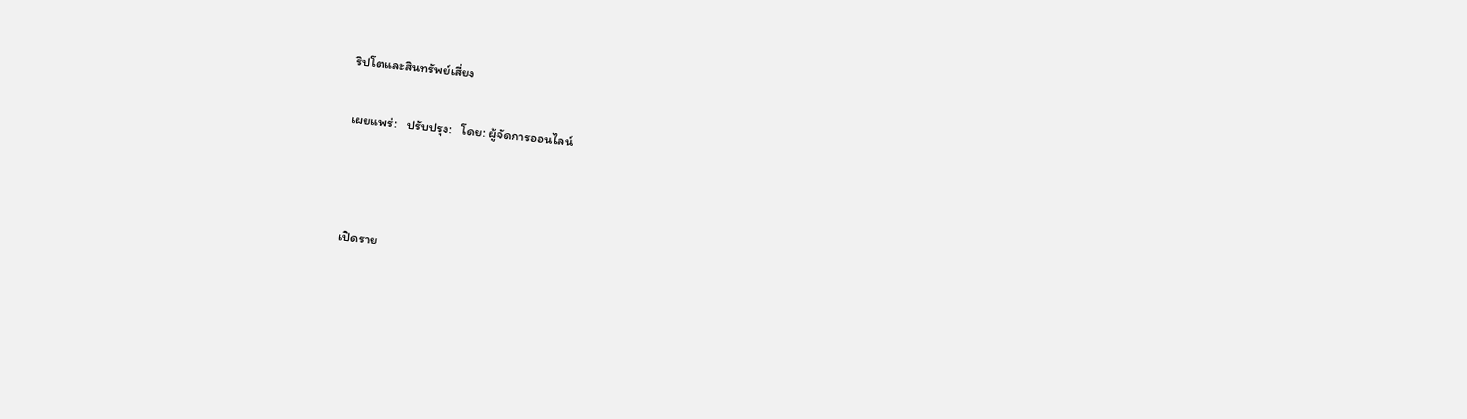ริปโตและสินทรัพย์เสี่ยง

เผยแพร่:   ปรับปรุง:   โดย: ผู้จัดการออนไลน์



เปิดราย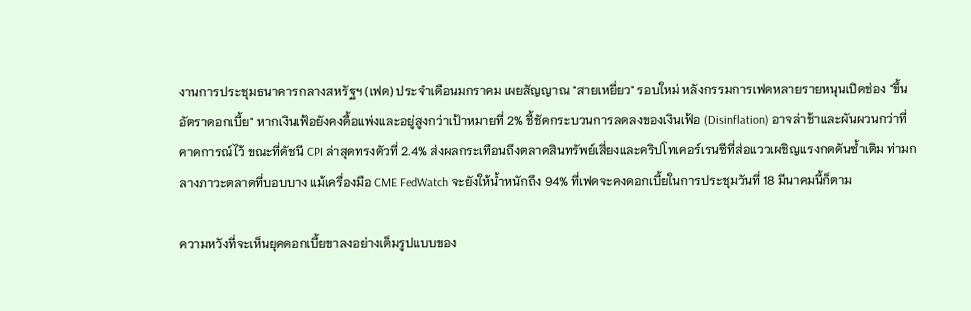งานการประชุมธนาคารกลางสหรัฐฯ (เฟด) ประจำเดือนมกราคม เผยสัญญาณ "สายเหยี่ยว" รอบใหม่ หลังกรรมการเฟดหลายรายหนุนเปิดช่อง "ขึ้นอัตราดอกเบี้ย" หากเงินเฟ้อยังคงดื้อแพ่งและอยู่สูงกว่าเป้าหมายที่ 2% ชี้ชัดกระบวนการลดลงของเงินเฟ้อ (Disinflation) อาจล่าช้าและผันผวนกว่าที่คาดการณ์ไว้ ขณะที่ดัชนี CPI ล่าสุดทรงตัวที่ 2.4% ส่งผลกระเทือนถึงตลาดสินทรัพย์เสี่ยงและคริปโทเคอร์เรนซีที่ส่อแววเผชิญแรงกดดันซ้ำเติม ท่ามกลางภาวะตลาดที่บอบบาง แม้เครื่องมือ CME FedWatch จะยังให้น้ำหนักถึง 94% ที่เฟดจะคงดอกเบี้ยในการประชุมวันที่ 18 มีนาคมนี้ก็ตาม

ความหวังที่จะเห็นยุคดอกเบี้ยขาลงอย่างเต็มรูปแบบของ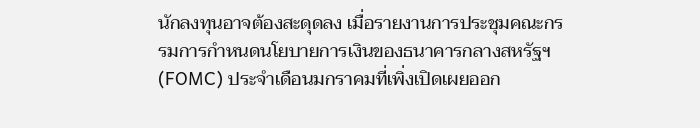นักลงทุนอาจต้องสะดุดลง เมื่อรายงานการประชุมคณะกรรมการกำหนดนโยบายการเงินของธนาคารกลางสหรัฐฯ (FOMC) ประจำเดือนมกราคมที่เพิ่งเปิดเผยออก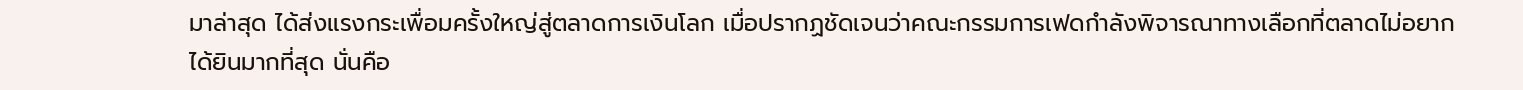มาล่าสุด ได้ส่งแรงกระเพื่อมครั้งใหญ่สู่ตลาดการเงินโลก เมื่อปรากฏชัดเจนว่าคณะกรรมการเฟดกำลังพิจารณาทางเลือกที่ตลาดไม่อยากได้ยินมากที่สุด นั่นคือ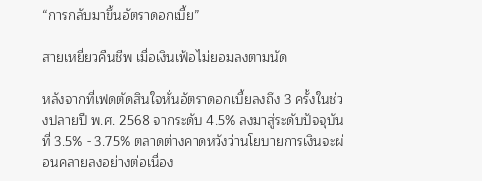“การกลับมาขึ้นอัตราดอกเบี้ย”

สายเหยี่ยวคืนชีพ เมื่อเงินเฟ้อไม่ยอมลงตามนัด

หลังจากที่เฟดตัดสินใจหั่นอัตราดอกเบี้ยลงถึง 3 ครั้งในช่วงปลายปี พ.ศ. 2568 จากระดับ 4.5% ลงมาสู่ระดับปัจจุบันที่ 3.5% - 3.75% ตลาดต่างคาดหวังว่านโยบายการเงินจะผ่อนคลายลงอย่างต่อเนื่อง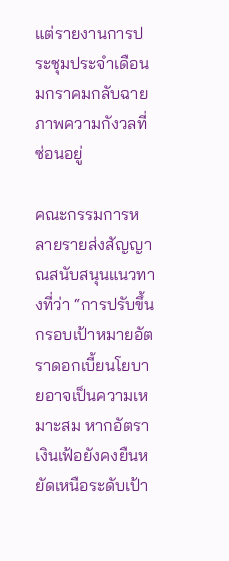แต่รายงานการประชุมประจำเดือนมกราคมกลับฉายภาพความกังวลที่ซ่อนอยู่

คณะกรรมการหลายรายส่งสัญญาณสนับสนุนแนวทางที่ว่า “การปรับขึ้นกรอบเป้าหมายอัตราดอกเบี้ยนโยบายอาจเป็นความเหมาะสม หากอัตราเงินเฟ้อยังคงยืนหยัดเหนือระดับเป้า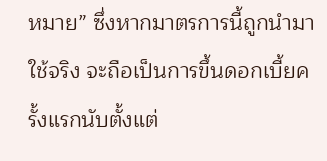หมาย” ซึ่งหากมาตรการนี้ถูกนำมาใช้จริง จะถือเป็นการขึ้นดอกเบี้ยครั้งแรกนับตั้งแต่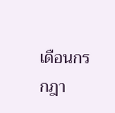เดือนกรกฎา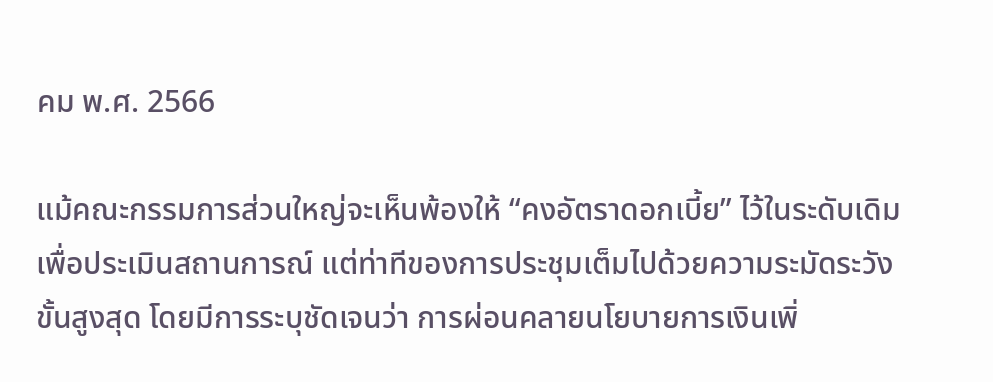คม พ.ศ. 2566

แม้คณะกรรมการส่วนใหญ่จะเห็นพ้องให้ “คงอัตราดอกเบี้ย” ไว้ในระดับเดิมเพื่อประเมินสถานการณ์ แต่ท่าทีของการประชุมเต็มไปด้วยความระมัดระวังขั้นสูงสุด โดยมีการระบุชัดเจนว่า การผ่อนคลายนโยบายการเงินเพิ่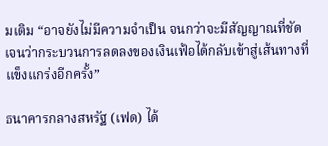มเติม “อาจยังไม่มีความจำเป็น จนกว่าจะมีสัญญาณที่ชัดเจนว่ากระบวนการลดลงของเงินเฟ้อได้กลับเข้าสู่เส้นทางที่แข็งแกร่งอีกครั้ง”

ธนาคารกลางสหรัฐ (เฟด) ได้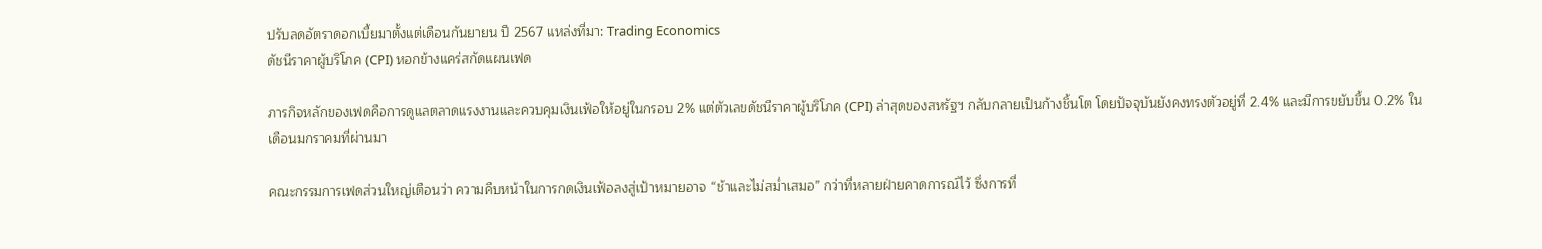ปรับลดอัตราดอกเบี้ยมาตั้งแต่เดือนกันยายน ปี 2567 แหล่งที่มา: Trading Economics
ดัชนีราคาผู้บริโภค (CPI) หอกข้างแคร่สกัดแผนเฟด

ภารกิจหลักของเฟดคือการดูแลตลาดแรงงานและควบคุมเงินเฟ้อให้อยู่ในกรอบ 2% แต่ตัวเลขดัชนีราคาผู้บริโภค (CPI) ล่าสุดของสหรัฐฯ กลับกลายเป็นก้างชิ้นโต โดยปัจจุบันยังคงทรงตัวอยู่ที่ 2.4% และมีการขยับขึ้น 0.2% ในเดือนมกราคมที่ผ่านมา

คณะกรรมการเฟดส่วนใหญ่เตือนว่า ความคืบหน้าในการกดเงินเฟ้อลงสู่เป้าหมายอาจ “ช้าและไม่สม่ำเสมอ” กว่าที่หลายฝ่ายคาดการณ์ไว้ ซึ่งการที่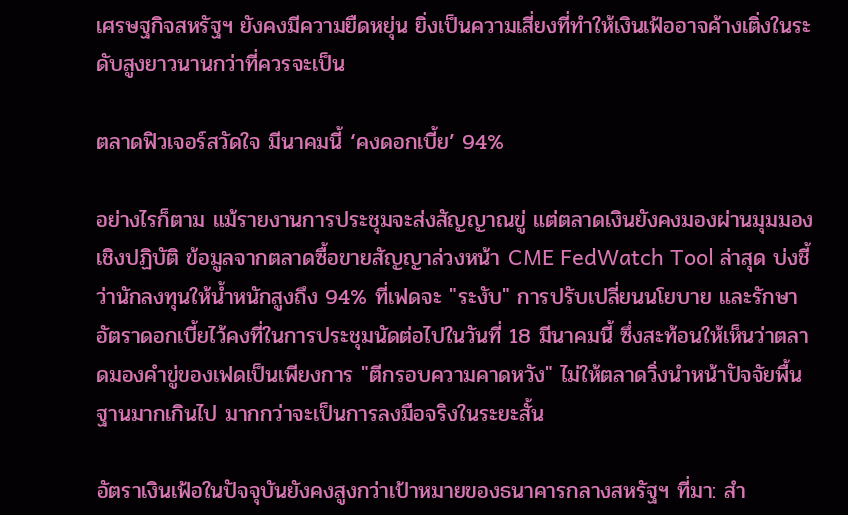เศรษฐกิจสหรัฐฯ ยังคงมีความยืดหยุ่น ยิ่งเป็นความเสี่ยงที่ทำให้เงินเฟ้ออาจค้างเติ่งในระดับสูงยาวนานกว่าที่ควรจะเป็น

ตลาดฟิวเจอร์สวัดใจ มีนาคมนี้ ‘คงดอกเบี้ย’ 94%

อย่างไรก็ตาม แม้รายงานการประชุมจะส่งสัญญาณขู่ แต่ตลาดเงินยังคงมองผ่านมุมมองเชิงปฏิบัติ ข้อมูลจากตลาดซื้อขายสัญญาล่วงหน้า CME FedWatch Tool ล่าสุด บ่งชี้ว่านักลงทุนให้น้ำหนักสูงถึง 94% ที่เฟดจะ "ระงับ" การปรับเปลี่ยนนโยบาย และรักษาอัตราดอกเบี้ยไว้คงที่ในการประชุมนัดต่อไปในวันที่ 18 มีนาคมนี้ ซึ่งสะท้อนให้เห็นว่าตลาดมองคำขู่ของเฟดเป็นเพียงการ "ตีกรอบความคาดหวัง" ไม่ให้ตลาดวิ่งนำหน้าปัจจัยพื้นฐานมากเกินไป มากกว่าจะเป็นการลงมือจริงในระยะสั้น

อัตราเงินเฟ้อในปัจจุบันยังคงสูงกว่าเป้าหมายของธนาคารกลางสหรัฐฯ ที่มา: สำ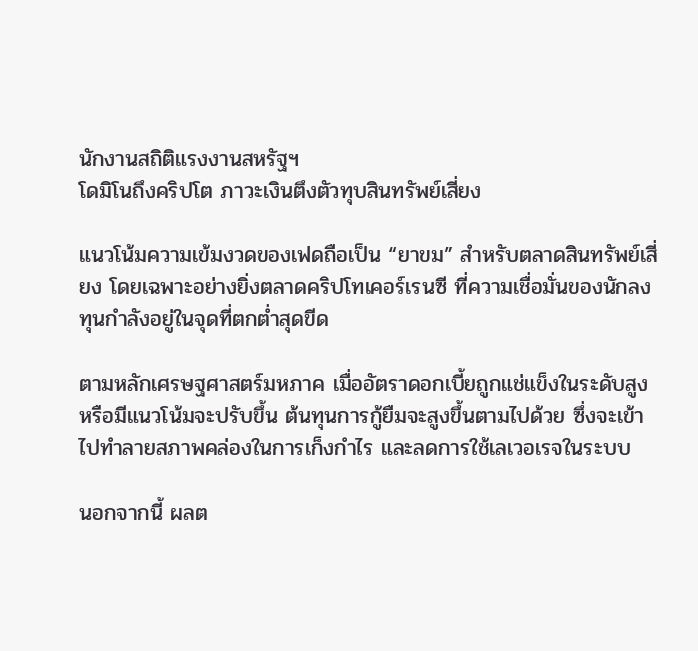นักงานสถิติแรงงานสหรัฐฯ
โดมิโนถึงคริปโต ภาวะเงินตึงตัวทุบสินทรัพย์เสี่ยง

แนวโน้มความเข้มงวดของเฟดถือเป็น “ยาขม” สำหรับตลาดสินทรัพย์เสี่ยง โดยเฉพาะอย่างยิ่งตลาดคริปโทเคอร์เรนซี ที่ความเชื่อมั่นของนักลงทุนกำลังอยู่ในจุดที่ตกต่ำสุดขีด

ตามหลักเศรษฐศาสตร์มหภาค เมื่ออัตราดอกเบี้ยถูกแช่แข็งในระดับสูง หรือมีแนวโน้มจะปรับขึ้น ต้นทุนการกู้ยืมจะสูงขึ้นตามไปด้วย ซึ่งจะเข้าไปทำลายสภาพคล่องในการเก็งกำไร และลดการใช้เลเวอเรจในระบบ

นอกจากนี้ ผลต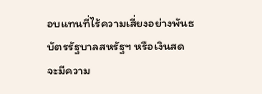อบแทนที่ไร้ความเสี่ยงอย่างพันธบัตรรัฐบาลสหรัฐฯ หรือเงินสด จะมีความ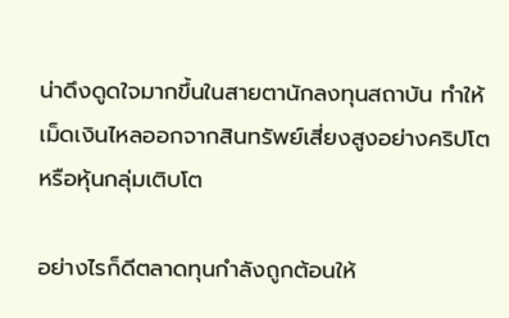น่าดึงดูดใจมากขึ้นในสายตานักลงทุนสถาบัน ทำให้เม็ดเงินไหลออกจากสินทรัพย์เสี่ยงสูงอย่างคริปโต หรือหุ้นกลุ่มเติบโต

อย่างไรก็ดีตลาดทุนกำลังถูกต้อนให้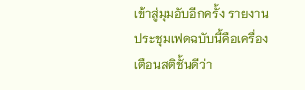เข้าสู่มุมอับอีกครั้ง รายงานประชุมเฟดฉบับนี้คือเครื่องเตือนสติชั้นดีว่า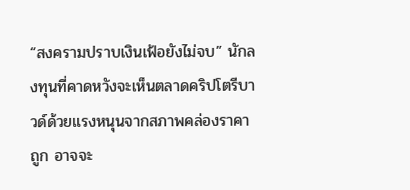“สงครามปราบเงินเฟ้อยังไม่จบ” นักลงทุนที่คาดหวังจะเห็นตลาดคริปโตรีบาวด์ด้วยแรงหนุนจากสภาพคล่องราคาถูก อาจจะ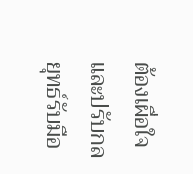ต้องเผื่อใจและปรับกลยุทธ์รับมือ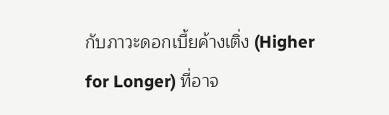กับภาวะดอกเบี้ยค้างเติ่ง (Higher for Longer) ที่อาจ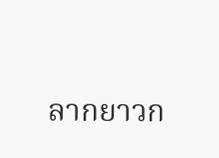ลากยาวก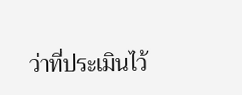ว่าที่ประเมินไว้